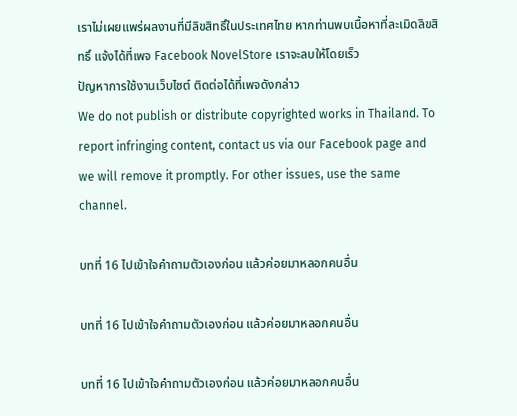เราไม่เผยแพร่ผลงานที่มีลิขสิทธิ์ในประเทศไทย หากท่านพบเนื้อหาที่ละเมิดลิขสิทธิ์ แจ้งได้ที่เพจ Facebook NovelStore เราจะลบให้โดยเร็ว
ปัญหาการใช้งานเว็บไซต์ ติดต่อได้ที่เพจดังกล่าว
We do not publish or distribute copyrighted works in Thailand. To report infringing content, contact us via our Facebook page and we will remove it promptly. For other issues, use the same channel.

บทที่ 16 ไปเข้าใจคำถามตัวเองก่อน แล้วค่อยมาหลอกคนอื่น

บทที่ 16 ไปเข้าใจคำถามตัวเองก่อน แล้วค่อยมาหลอกคนอื่น

บทที่ 16 ไปเข้าใจคำถามตัวเองก่อน แล้วค่อยมาหลอกคนอื่น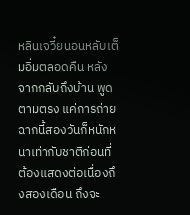หลินเจวี๋ยนอนหลับเต็มอิ่มตลอดคืน หลังจากกลับถึงบ้าน พูดตามตรง แค่การถ่ายฉากนี้สองวันก็หนักหนาเท่ากับชาติก่อนที่ต้องแสดงต่อเนื่องถึงสองเดือน ถึงจะ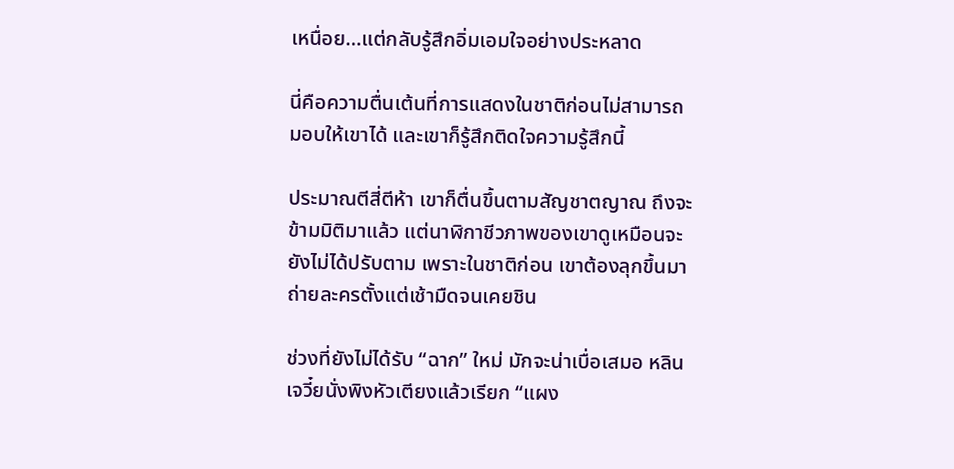เหนื่อย…แต่กลับรู้สึกอิ่มเอมใจอย่างประหลาด

นี่คือความตื่นเต้นที่การแสดงในชาติก่อนไม่สามารถมอบให้เขาได้ และเขาก็รู้สึกติดใจความรู้สึกนี้

ประมาณตีสี่ตีห้า เขาก็ตื่นขึ้นตามสัญชาตญาณ ถึงจะข้ามมิติมาแล้ว แต่นาฬิกาชีวภาพของเขาดูเหมือนจะยังไม่ได้ปรับตาม เพราะในชาติก่อน เขาต้องลุกขึ้นมาถ่ายละครตั้งแต่เช้ามืดจนเคยชิน

ช่วงที่ยังไม่ได้รับ “ฉาก” ใหม่ มักจะน่าเบื่อเสมอ หลินเจวี๋ยนั่งพิงหัวเตียงแล้วเรียก “แผง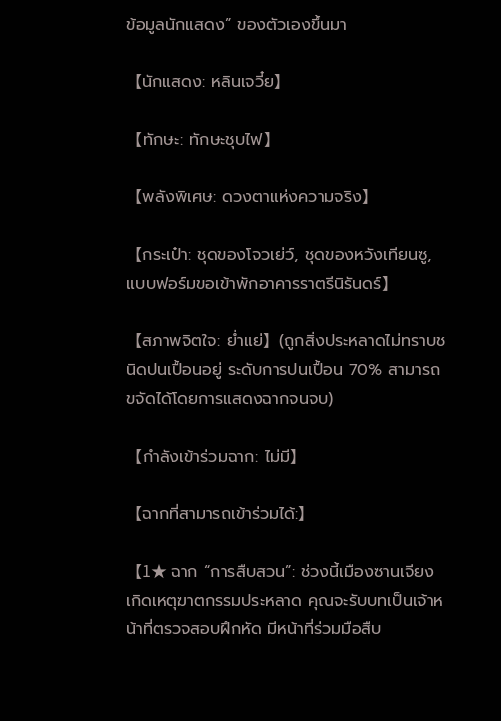ข้อมูลนักแสดง” ของตัวเองขึ้นมา

【นักแสดง: หลินเจวี๋ย】

【ทักษะ: ทักษะชุบไฟ】

【พลังพิเศษ: ดวงตาแห่งความจริง】

【กระเป๋า: ชุดของโจวเย่ว์, ชุดของหวังเทียนซู, แบบฟอร์มขอเข้าพักอาคารราตรีนิรันดร์】

【สภาพจิตใจ: ย่ำแย่】(ถูกสิ่งประหลาดไม่ทราบชนิดปนเปื้อนอยู่ ระดับการปนเปื้อน 70% สามารถขจัดได้โดยการแสดงฉากจนจบ)

【กำลังเข้าร่วมฉาก: ไม่มี】

【ฉากที่สามารถเข้าร่วมได้:】

【1★ ฉาก “การสืบสวน”: ช่วงนี้เมืองซานเจียงเกิดเหตุฆาตกรรมประหลาด คุณจะรับบทเป็นเจ้าหน้าที่ตรวจสอบฝึกหัด มีหน้าที่ร่วมมือสืบ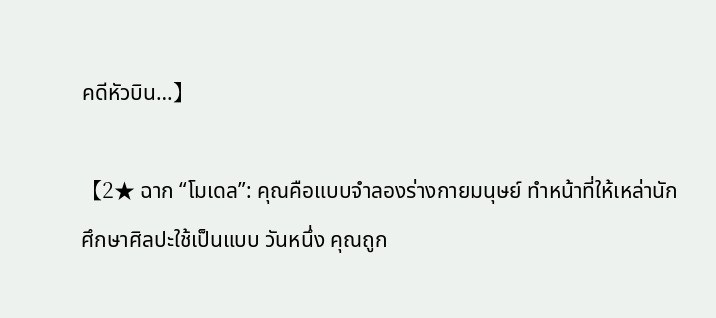คดีหัวบิน…】

【2★ ฉาก “โมเดล”: คุณคือแบบจำลองร่างกายมนุษย์ ทำหน้าที่ให้เหล่านักศึกษาศิลปะใช้เป็นแบบ วันหนึ่ง คุณถูก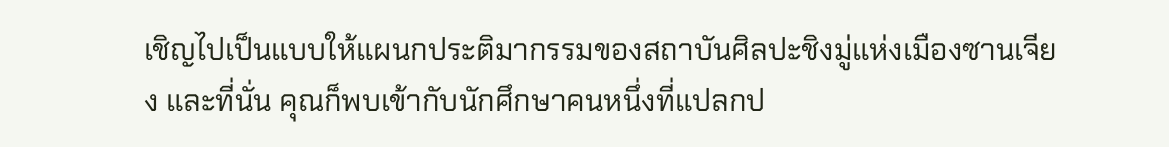เชิญไปเป็นแบบให้แผนกประติมากรรมของสถาบันศิลปะชิงมู่แห่งเมืองซานเจียง และที่นั่น คุณก็พบเข้ากับนักศึกษาคนหนึ่งที่แปลกป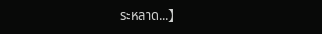ระหลาด...】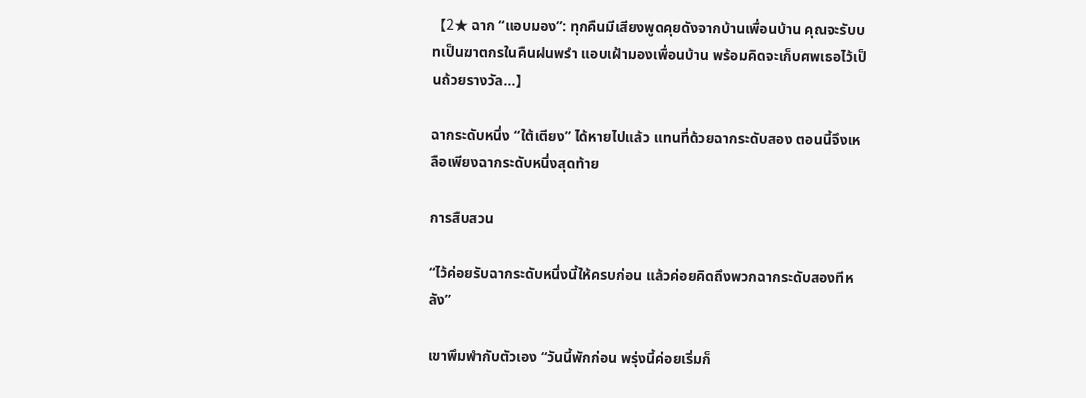【2★ ฉาก “แอบมอง”: ทุกคืนมีเสียงพูดคุยดังจากบ้านเพื่อนบ้าน คุณจะรับบทเป็นฆาตกรในคืนฝนพรำ แอบเฝ้ามองเพื่อนบ้าน พร้อมคิดจะเก็บศพเธอไว้เป็นถ้วยรางวัล…】

ฉากระดับหนึ่ง “ใต้เตียง” ได้หายไปแล้ว แทนที่ด้วยฉากระดับสอง ตอนนี้จึงเหลือเพียงฉากระดับหนึ่งสุดท้าย

การสืบสวน

“ไว้ค่อยรับฉากระดับหนึ่งนี้ให้ครบก่อน แล้วค่อยคิดถึงพวกฉากระดับสองทีหลัง”

เขาพึมพำกับตัวเอง “วันนี้พักก่อน พรุ่งนี้ค่อยเริ่มก็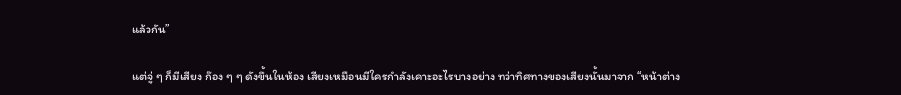แล้วกัน”

แต่จู่ ๆ ก็มีเสียง ก๊อง ๆ ๆ ดังขึ้นในห้อง เสียงเหมือนมีใครกำลังเคาะอะไรบางอย่าง ทว่าทิศทางของเสียงนั้นมาจาก “หน้าต่าง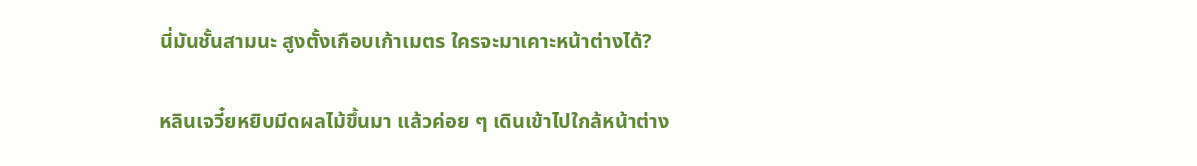นี่มันชั้นสามนะ สูงตั้งเกือบเก้าเมตร ใครจะมาเคาะหน้าต่างได้?

หลินเจวี๋ยหยิบมีดผลไม้ขึ้นมา แล้วค่อย ๆ เดินเข้าไปใกล้หน้าต่าง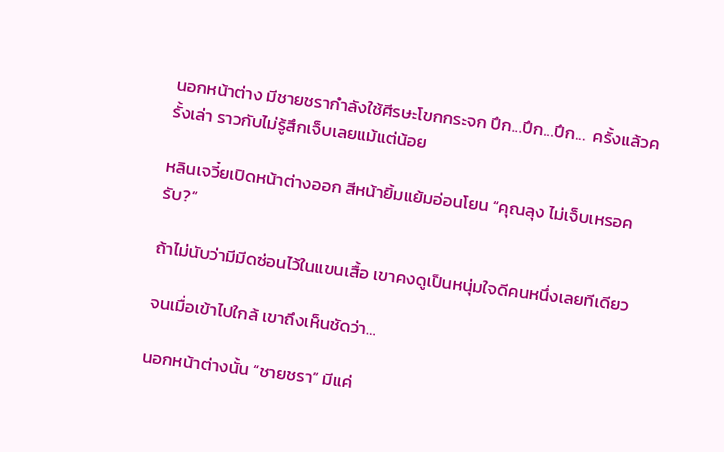นอกหน้าต่าง มีชายชรากำลังใช้ศีรษะโขกกระจก ปึก...ปึก...ปึก...  ครั้งแล้วครั้งเล่า ราวกับไม่รู้สึกเจ็บเลยแม้แต่น้อย

หลินเจวี๋ยเปิดหน้าต่างออก สีหน้ายิ้มแย้มอ่อนโยน “คุณลุง ไม่เจ็บเหรอครับ?”

ถ้าไม่นับว่ามีมีดซ่อนไว้ในแขนเสื้อ เขาคงดูเป็นหนุ่มใจดีคนหนึ่งเลยทีเดียว

จนเมื่อเข้าไปใกล้ เขาถึงเห็นชัดว่า…

นอกหน้าต่างนั้น “ชายชรา” มีแค่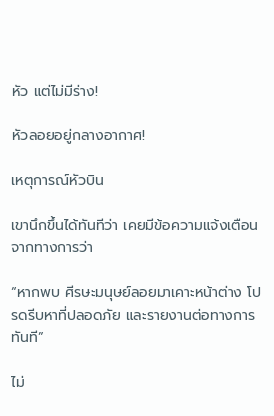หัว แต่ไม่มีร่าง!

หัวลอยอยู่กลางอากาศ!

เหตุการณ์หัวบิน

เขานึกขึ้นได้ทันทีว่า เคยมีข้อความแจ้งเตือนจากทางการว่า

“หากพบ ศีรษะมนุษย์ลอยมาเคาะหน้าต่าง โปรดรีบหาที่ปลอดภัย และรายงานต่อทางการทันที”

ไม่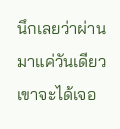นึกเลยว่าผ่านมาแค่วันเดียว เขาจะได้เจอ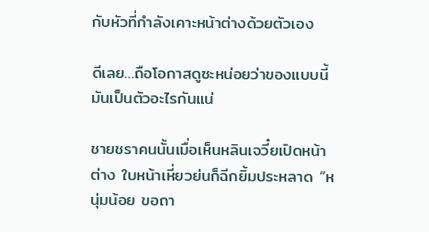กับหัวที่กำลังเคาะหน้าต่างด้วยตัวเอง

ดีเลย…ถือโอกาสดูซะหน่อยว่าของแบบนี้มันเป็นตัวอะไรกันแน่

ชายชราคนนั้นเมื่อเห็นหลินเจวี๋ยเปิดหน้าต่าง ใบหน้าเหี่ยวย่นก็ฉีกยิ้มประหลาด “หนุ่มน้อย ขอถา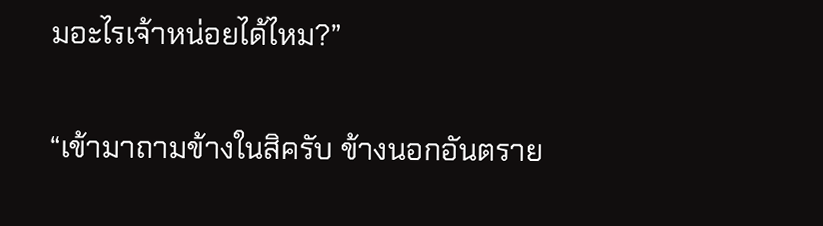มอะไรเจ้าหน่อยได้ไหม?”

“เข้ามาถามข้างในสิครับ ข้างนอกอันตราย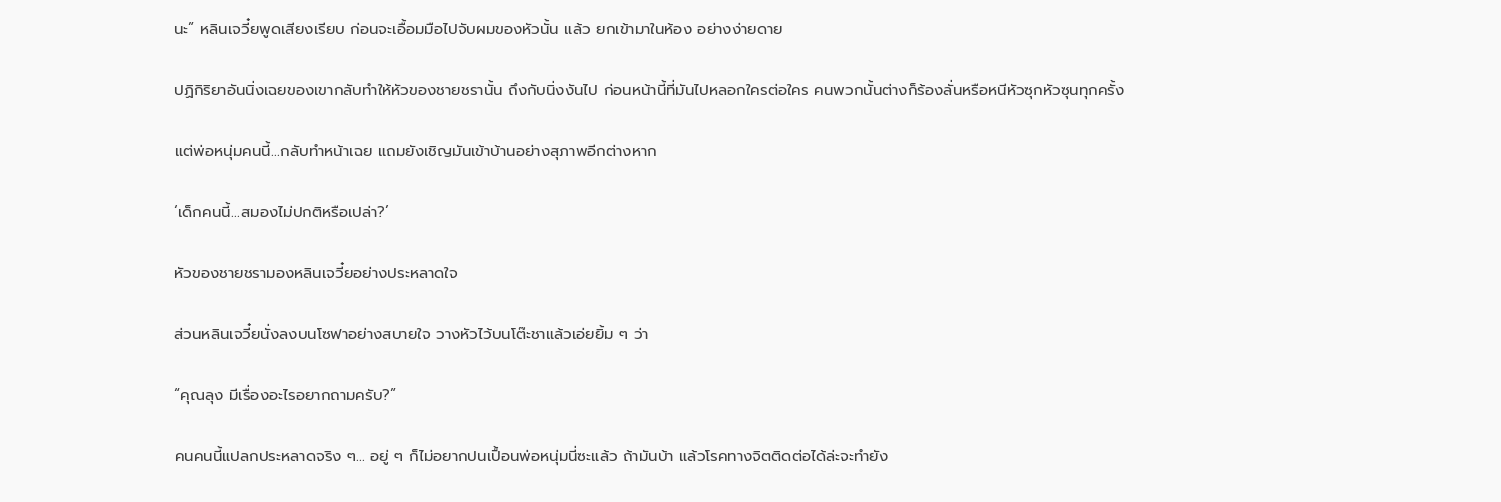นะ” หลินเจวี๋ยพูดเสียงเรียบ ก่อนจะเอื้อมมือไปจับผมของหัวนั้น แล้ว ยกเข้ามาในห้อง อย่างง่ายดาย

ปฏิกิริยาอันนิ่งเฉยของเขากลับทำให้หัวของชายชรานั้น ถึงกับนิ่งงันไป ก่อนหน้านี้ที่มันไปหลอกใครต่อใคร คนพวกนั้นต่างก็ร้องลั่นหรือหนีหัวซุกหัวซุนทุกครั้ง

แต่พ่อหนุ่มคนนี้…กลับทำหน้าเฉย แถมยังเชิญมันเข้าบ้านอย่างสุภาพอีกต่างหาก

‘เด็กคนนี้…สมองไม่ปกติหรือเปล่า?’

หัวของชายชรามองหลินเจวี๋ยอย่างประหลาดใจ

ส่วนหลินเจวี๋ยนั่งลงบนโซฟาอย่างสบายใจ วางหัวไว้บนโต๊ะชาแล้วเอ่ยยิ้ม ๆ ว่า

“คุณลุง มีเรื่องอะไรอยากถามครับ?”

คนคนนี้แปลกประหลาดจริง ๆ… อยู่ ๆ ก็ไม่อยากปนเปื้อนพ่อหนุ่มนี่ซะแล้ว ถ้ามันบ้า แล้วโรคทางจิตติดต่อได้ล่ะจะทำยัง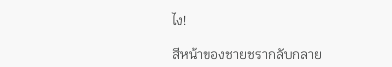ไง!

สีหน้าของชายชรากลับกลาย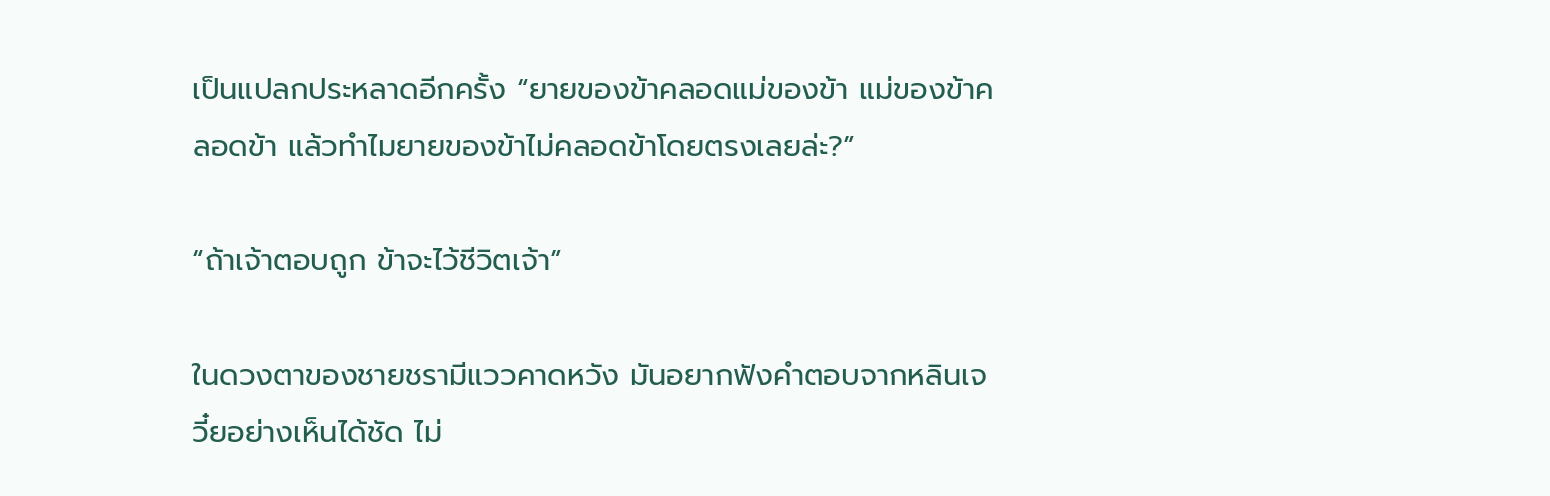เป็นแปลกประหลาดอีกครั้ง “ยายของข้าคลอดแม่ของข้า แม่ของข้าคลอดข้า แล้วทำไมยายของข้าไม่คลอดข้าโดยตรงเลยล่ะ?”

“ถ้าเจ้าตอบถูก ข้าจะไว้ชีวิตเจ้า”

ในดวงตาของชายชรามีแววคาดหวัง มันอยากฟังคำตอบจากหลินเจวี๋ยอย่างเห็นได้ชัด ไม่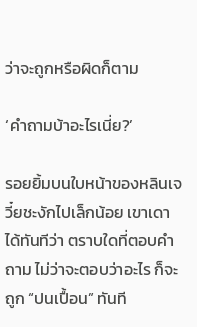ว่าจะถูกหรือผิดก็ตาม

‘คำถามบ้าอะไรเนี่ย?’

รอยยิ้มบนใบหน้าของหลินเจวี๋ยชะงักไปเล็กน้อย เขาเดาได้ทันทีว่า ตราบใดที่ตอบคำถาม ไม่ว่าจะตอบว่าอะไร ก็จะถูก “ปนเปื้อน” ทันที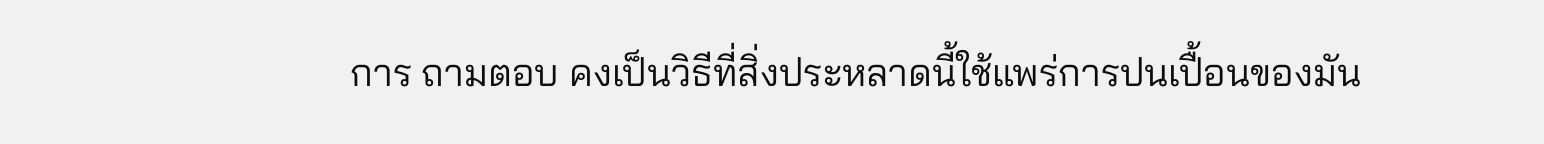การ ถามตอบ คงเป็นวิธีที่สิ่งประหลาดนี้ใช้แพร่การปนเปื้อนของมัน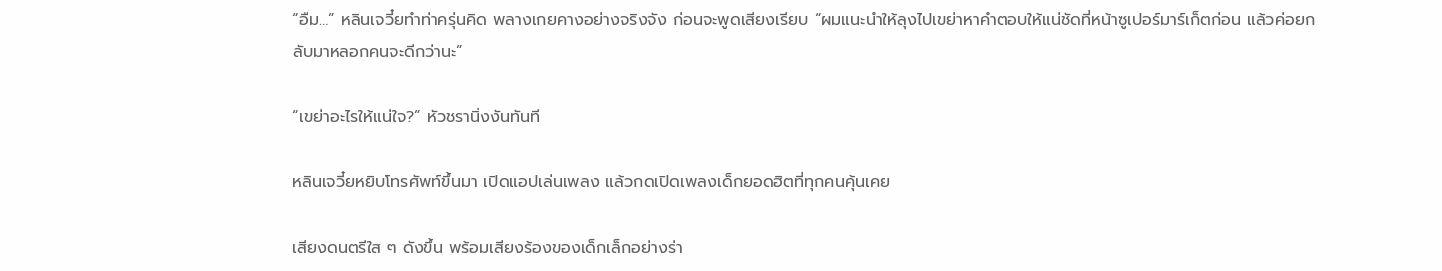“อืม…” หลินเจวี๋ยทำท่าครุ่นคิด พลางเกยคางอย่างจริงจัง ก่อนจะพูดเสียงเรียบ “ผมแนะนำให้ลุงไปเขย่าหาคำตอบให้แน่ชัดที่หน้าซูเปอร์มาร์เก็ตก่อน แล้วค่อยกลับมาหลอกคนจะดีกว่านะ”

“เขย่าอะไรให้แน่ใจ?” หัวชรานิ่งงันทันที

หลินเจวี๋ยหยิบโทรศัพท์ขึ้นมา เปิดแอปเล่นเพลง แล้วกดเปิดเพลงเด็กยอดฮิตที่ทุกคนคุ้นเคย

เสียงดนตรีใส ๆ ดังขึ้น พร้อมเสียงร้องของเด็กเล็กอย่างร่า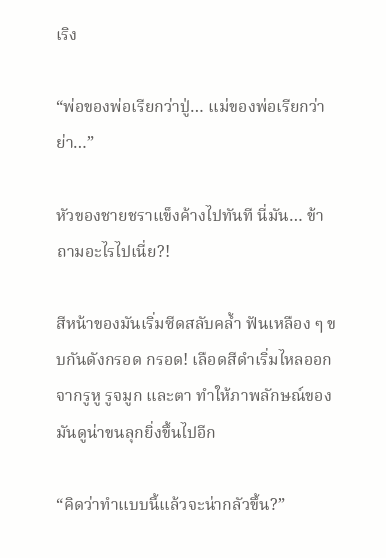เริง

“พ่อของพ่อเรียกว่าปู่… แม่ของพ่อเรียกว่าย่า…”

หัวของชายชราแข็งค้างไปทันที นี่มัน… ข้าถามอะไรไปเนี่ย?!

สีหน้าของมันเริ่มซีดสลับคล้ำ ฟันเหลือง ๆ ขบกันดังกรอด กรอด! เลือดสีดำเริ่มไหลออกจากรูหู รูจมูก และตา ทำให้ภาพลักษณ์ของมันดูน่าขนลุกยิ่งขึ้นไปอีก

“คิดว่าทำแบบนี้แล้วจะน่ากลัวขึ้น?”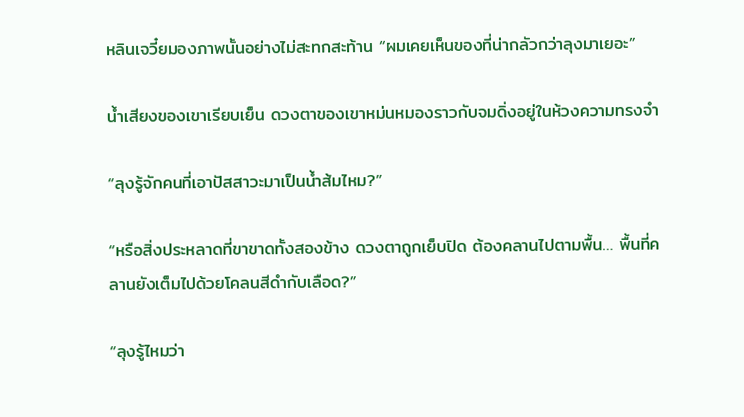หลินเจวี๋ยมองภาพนั้นอย่างไม่สะทกสะท้าน “ผมเคยเห็นของที่น่ากลัวกว่าลุงมาเยอะ”

น้ำเสียงของเขาเรียบเย็น ดวงตาของเขาหม่นหมองราวกับจมดิ่งอยู่ในห้วงความทรงจำ

“ลุงรู้จักคนที่เอาปัสสาวะมาเป็นน้ำส้มไหม?”

“หรือสิ่งประหลาดที่ขาขาดทั้งสองข้าง ดวงตาถูกเย็บปิด ต้องคลานไปตามพื้น… พื้นที่คลานยังเต็มไปด้วยโคลนสีดำกับเลือด?”

“ลุงรู้ไหมว่า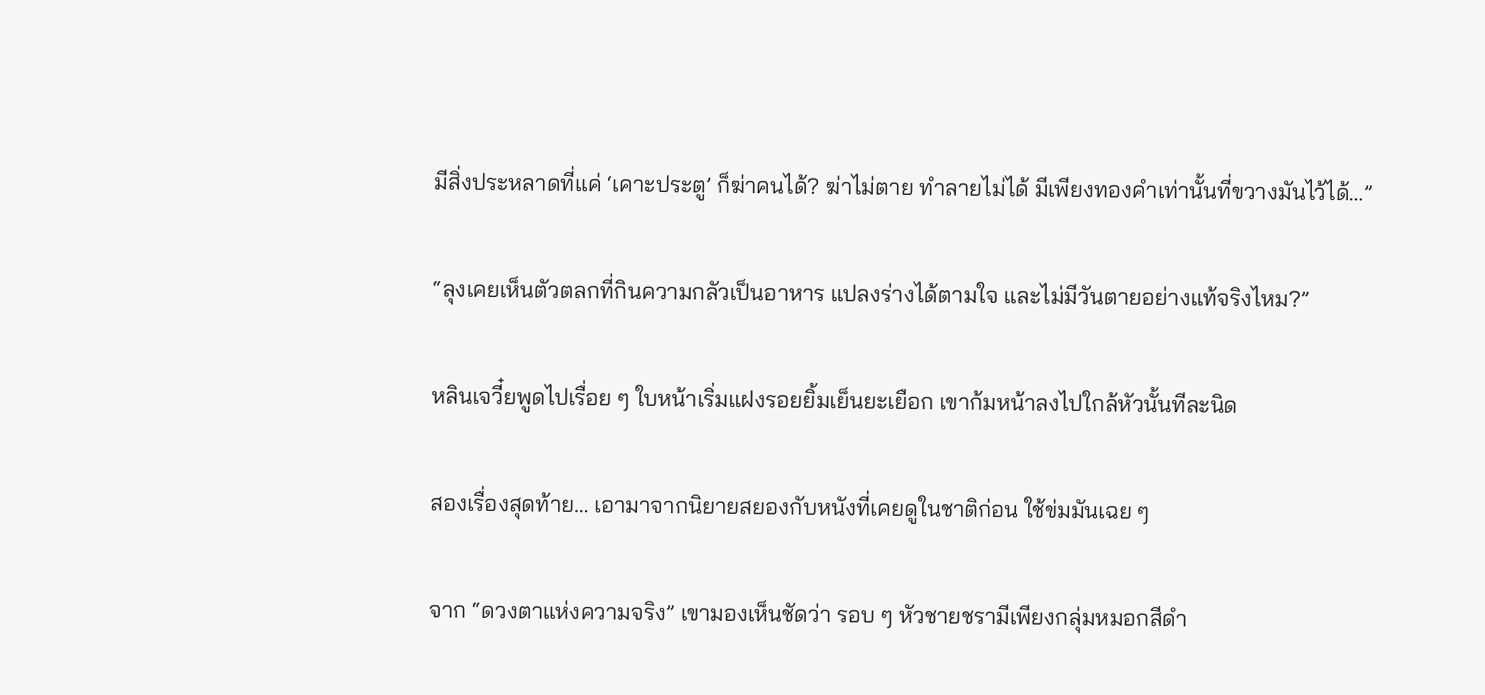มีสิ่งประหลาดที่แค่ ‘เคาะประตู’ ก็ฆ่าคนได้? ฆ่าไม่ตาย ทำลายไม่ได้ มีเพียงทองคำเท่านั้นที่ขวางมันไว้ได้…”

“ลุงเคยเห็นตัวตลกที่กินความกลัวเป็นอาหาร แปลงร่างได้ตามใจ และไม่มีวันตายอย่างแท้จริงไหม?”

หลินเจวี๋ยพูดไปเรื่อย ๆ ใบหน้าเริ่มแฝงรอยยิ้มเย็นยะเยือก เขาก้มหน้าลงไปใกล้หัวนั้นทีละนิด

สองเรื่องสุดท้าย… เอามาจากนิยายสยองกับหนังที่เคยดูในชาติก่อน ใช้ข่มมันเฉย ๆ

จาก “ดวงตาแห่งความจริง” เขามองเห็นชัดว่า รอบ ๆ หัวชายชรามีเพียงกลุ่มหมอกสีดำ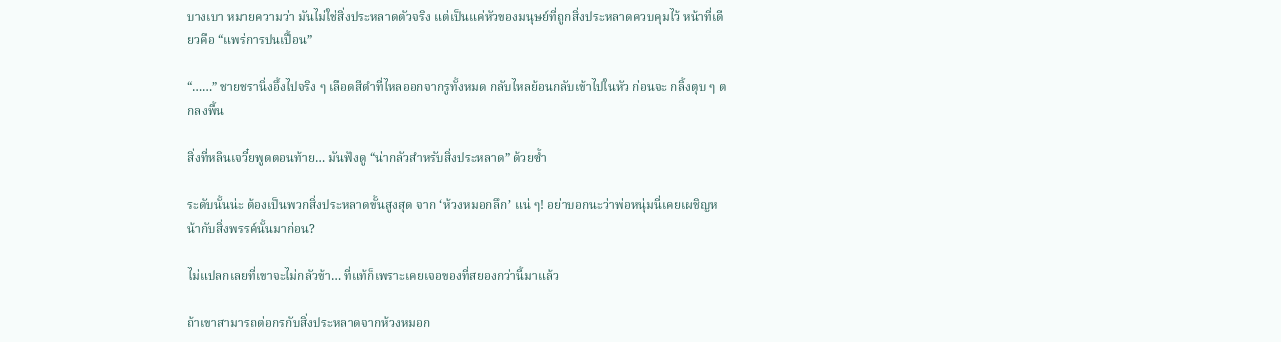บางเบา หมายความว่า มันไม่ใช่สิ่งประหลาดตัวจริง แต่เป็นแค่หัวของมนุษย์ที่ถูกสิ่งประหลาดควบคุมไว้ หน้าที่เดียวคือ “แพร่การปนเปื้อน”

“……” ชายชรานิ่งอึ้งไปจริง ๆ เลือดสีดำที่ไหลออกจากรูทั้งหมด กลับไหลย้อนกลับเข้าไปในหัว ก่อนจะ กลิ้งตุบ ๆ ตกลงพื้น

สิ่งที่หลินเจวี๋ยพูดตอนท้าย… มันฟังดู “น่ากลัวสำหรับสิ่งประหลาด” ด้วยซ้ำ

ระดับนั้นน่ะ ต้องเป็นพวกสิ่งประหลาดขั้นสูงสุด จาก ‘ห้วงหมอกลึก’ แน่ ๆ! อย่าบอกนะว่าพ่อหนุ่มนี่เคยเผชิญหน้ากับสิ่งพรรค์นั้นมาก่อน?

ไม่แปลกเลยที่เขาจะไม่กลัวข้า… ที่แท้ก็เพราะเคยเจอของที่สยองกว่านี้มาแล้ว

ถ้าเขาสามารถต่อกรกับสิ่งประหลาดจากห้วงหมอก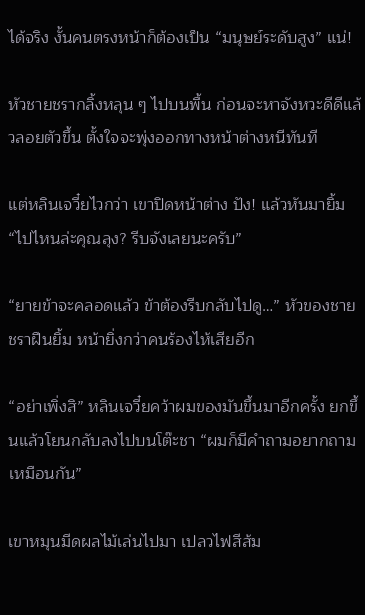ได้จริง งั้นคนตรงหน้าก็ต้องเป็น “มนุษย์ระดับสูง” แน่!

หัวชายชรากลิ้งหลุน ๆ ไปบนพื้น ก่อนจะหาจังหวะดีดีแล้วลอยตัวขึ้น ตั้งใจจะพุ่งออกทางหน้าต่างหนีทันที

แต่หลินเจวี๋ยไวกว่า เขาปิดหน้าต่าง ปัง! แล้วหันมายิ้ม “ไปไหนล่ะคุณลุง? รีบจังเลยนะครับ”

“ยายข้าจะคลอดแล้ว ข้าต้องรีบกลับไปดู…” หัวของชายชราฝืนยิ้ม หน้ายิ่งกว่าคนร้องไห้เสียอีก

“อย่าเพิ่งสิ” หลินเจวี๋ยคว้าผมของมันขึ้นมาอีกครั้ง ยกขึ้นแล้วโยนกลับลงไปบนโต๊ะชา “ผมก็มีคำถามอยากถามเหมือนกัน”

เขาหมุนมีดผลไม้เล่นไปมา เปลวไฟสีส้ม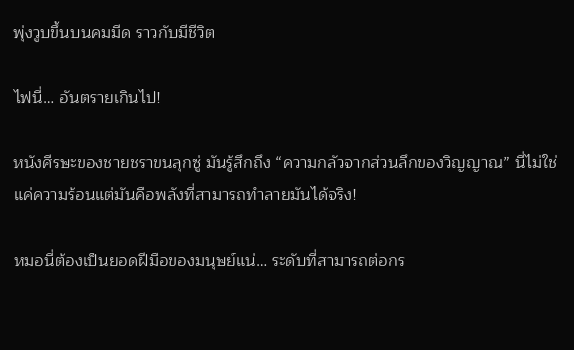พุ่งวูบขึ้นบนคมมีด ราวกับมีชีวิต

ไฟนี่… อันตรายเกินไป!

หนังศีรษะของชายชราขนลุกซู่ มันรู้สึกถึง “ความกลัวจากส่วนลึกของวิญญาณ” นี่ไม่ใช่แค่ความร้อนแต่มันคือพลังที่สามารถทำลายมันได้จริง!

หมอนี่ต้องเป็นยอดฝีมือของมนุษย์แน่… ระดับที่สามารถต่อกร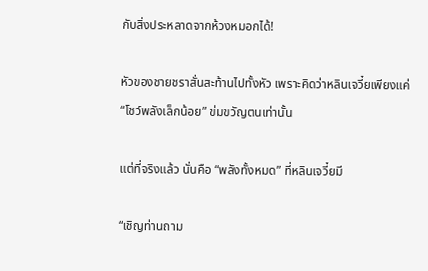กับสิ่งประหลาดจากห้วงหมอกได้!

หัวของชายชราสั่นสะท้านไปทั้งหัว เพราะคิดว่าหลินเจวี๋ยเพียงแค่ “โชว์พลังเล็กน้อย” ข่มขวัญตนเท่านั้น

แต่ที่จริงแล้ว นั่นคือ “พลังทั้งหมด” ที่หลินเจวี๋ยมี

“เชิญท่านถาม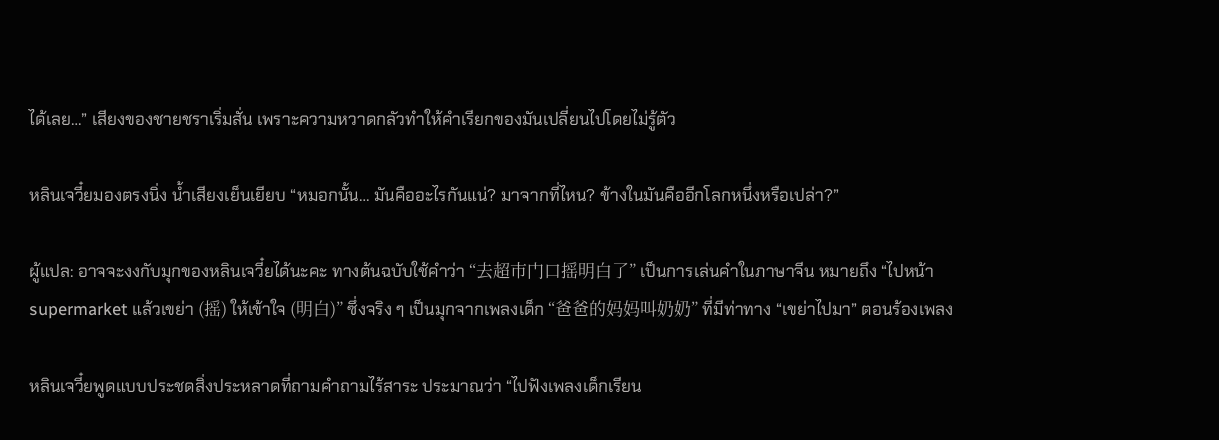ได้เลย…” เสียงของชายชราเริ่มสั่น เพราะความหวาดกลัวทำให้คำเรียกของมันเปลี่ยนไปโดยไม่รู้ตัว

หลินเจวี๋ยมองตรงนิ่ง น้ำเสียงเย็นเยียบ “หมอกนั้น… มันคืออะไรกันแน่? มาจากที่ไหน? ข้างในมันคืออีกโลกหนึ่งหรือเปล่า?”

ผู้แปล: อาจจะงงกับมุกของหลินเจวี๋ยได้นะคะ ทางต้นฉบับใช้คำว่า “去超市门口摇明白了” เป็นการเล่นคำในภาษาจีน หมายถึง “ไปหน้า supermarket แล้วเขย่า (摇) ให้เข้าใจ (明白)” ซึ่งจริง ๆ เป็นมุกจากเพลงเด็ก “爸爸的妈妈叫奶奶” ที่มีท่าทาง “เขย่าไปมา” ตอนร้องเพลง

หลินเจวี๋ยพูดแบบประชดสิ่งประหลาดที่ถามคำถามไร้สาระ ประมาณว่า “ไปฟังเพลงเด็กเรียน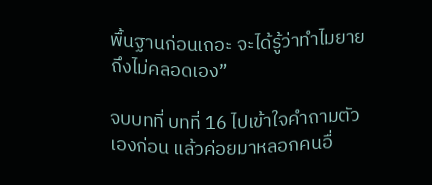พื้นฐานก่อนเถอะ จะได้รู้ว่าทำไมยายถึงไม่คลอดเอง”

จบบทที่ บทที่ 16 ไปเข้าใจคำถามตัวเองก่อน แล้วค่อยมาหลอกคนอื่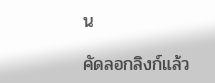น

คัดลอกลิงก์แล้ว